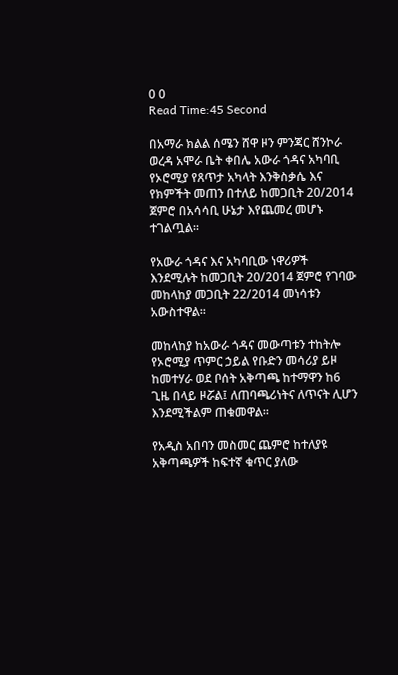0 0
Read Time:45 Second

በአማራ ክልል ሰሜን ሸዋ ዞን ምንጃር ሸንኮራ ወረዳ አሞራ ቤት ቀበሌ አውራ ጎዳና አካባቢ የኦሮሚያ የጸጥታ አካላት እንቅስቃሴ እና የክምችት መጠን በተለይ ከመጋቢት 20/2014 ጀምሮ በአሳሳቢ ሁኔታ እየጨመረ መሆኑ ተገልጧል።

የአውራ ጎዳና እና አካባቢው ነዋሪዎች እንደሚሉት ከመጋቢት 20/2014 ጀምሮ የገባው መከላከያ መጋቢት 22/2014 መነሳቱን አውስተዋል።

መከላከያ ከአውራ ጎዳና መውጣቱን ተከትሎ የኦሮሚያ ጥምር ኃይል የቡድን መሳሪያ ይዞ ከመተሃራ ወደ ቦሰት አቅጣጫ ከተማዋን ከ6 ጊዜ በላይ ዞሯል፤ ለጠባጫሪነትና ለጥናት ሊሆን እንደሚችልም ጠቁመዋል።

የአዲስ አበባን መስመር ጨምሮ ከተለያዩ አቅጣጫዎች ከፍተኛ ቁጥር ያለው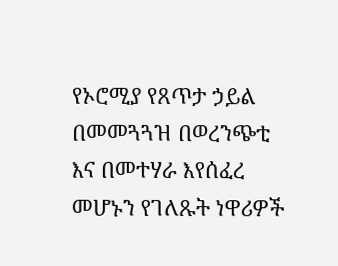የኦሮሚያ የጸጥታ ኃይል በመመጓጓዝ በወረንጭቲ እና በመተሃራ እየሰፈረ መሆኑን የገለጹት ነዋሪዎች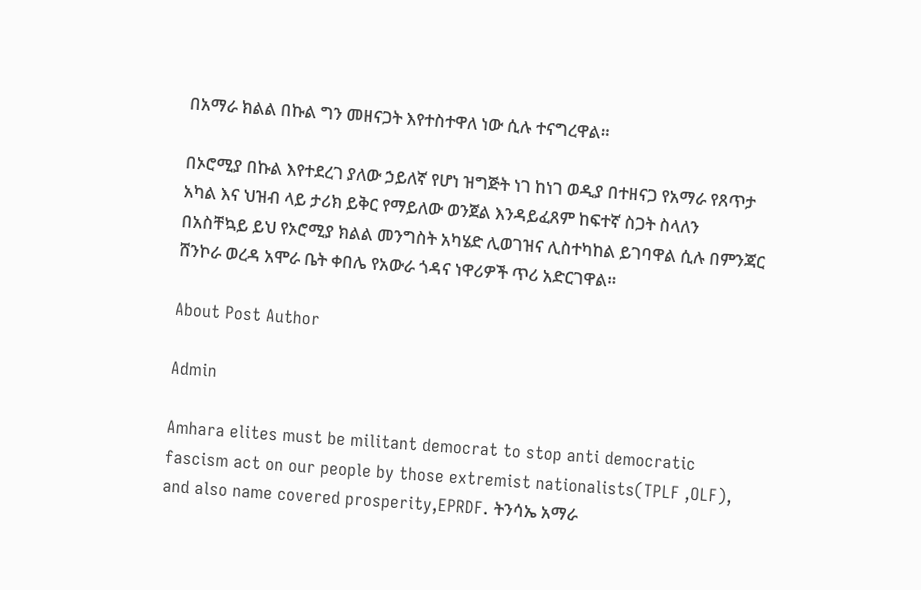በአማራ ክልል በኩል ግን መዘናጋት እየተስተዋለ ነው ሲሉ ተናግረዋል።

በኦሮሚያ በኩል እየተደረገ ያለው ኃይለኛ የሆነ ዝግጅት ነገ ከነገ ወዲያ በተዘናጋ የአማራ የጸጥታ አካል እና ህዝብ ላይ ታሪክ ይቅር የማይለው ወንጀል እንዳይፈጸም ከፍተኛ ስጋት ስላለን በአስቸኳይ ይህ የኦሮሚያ ክልል መንግስት አካሄድ ሊወገዝና ሊስተካከል ይገባዋል ሲሉ በምንጃር ሸንኮራ ወረዳ አሞራ ቤት ቀበሌ የአውራ ጎዳና ነዋሪዎች ጥሪ አድርገዋል።

About Post Author

Admin

Amhara elites must be militant democrat to stop anti democratic fascism act on our people by those extremist nationalists(TPLF ,OLF), and also name covered prosperity,EPRDF. ትንሳኤ አማራ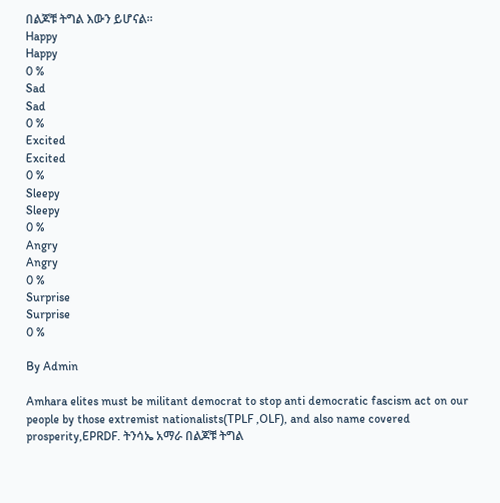በልጆቹ ትግል እውን ይሆናል።
Happy
Happy
0 %
Sad
Sad
0 %
Excited
Excited
0 %
Sleepy
Sleepy
0 %
Angry
Angry
0 %
Surprise
Surprise
0 %

By Admin

Amhara elites must be militant democrat to stop anti democratic fascism act on our people by those extremist nationalists(TPLF ,OLF), and also name covered prosperity,EPRDF. ትንሳኤ አማራ በልጆቹ ትግል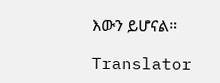እውን ይሆናል።

Translator